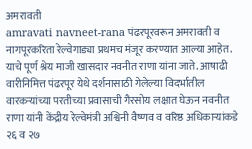अमरावती
amravati navneet-rana पंढरपूरवरून अमरावती व नागपूरकरिता रेल्वेगाड्या प्रथमच मंजूर करण्यात आल्या आहेत. याचे पूर्ण श्रेय माजी खासदार नवनीत राणा यांना जाते. आषाढी वारीनिमित्त पंढरपूर येथे दर्शनासाठी गेलेल्या विदर्भातील वारकऱ्यांच्या परतीच्या प्रवासाची गैरसोय लक्षात घेऊन नवनीत राणा यांनी केंद्रीय रेल्वेमंत्री अश्विनी वैष्णव व वरिष्ठ अधिकाऱ्यांकडे २६ व २७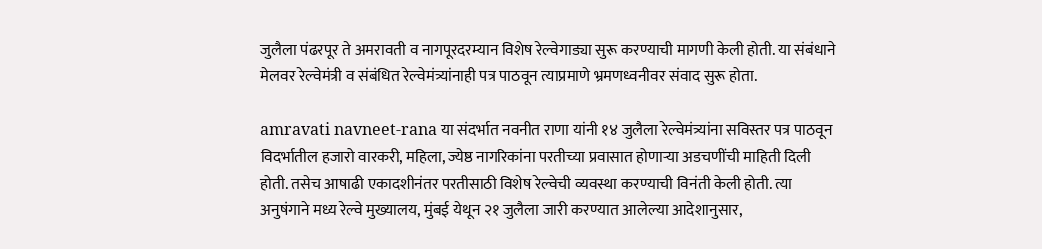जुलैला पंढरपूर ते अमरावती व नागपूरदरम्यान विशेष रेल्वेगाड्या सुरू करण्याची मागणी केली होती. या संबंधाने मेलवर रेल्वेमंत्री व संबंधित रेल्वेमंत्र्यांनाही पत्र पाठवून त्याप्रमाणे भ्रमणध्वनीवर संवाद सुरू होता.

amravati navneet-rana या संदर्भात नवनीत राणा यांनी १४ जुलैला रेल्वेमंत्र्यांना सविस्तर पत्र पाठवून विदर्भातील हजारो वारकरी, महिला, ज्येष्ठ नागरिकांना परतीच्या प्रवासात होणाऱ्या अडचणींची माहिती दिली होती. तसेच आषाढी एकादशीनंतर परतीसाठी विशेष रेल्वेची व्यवस्था करण्याची विनंती केली होती. त्या अनुषंगाने मध्य रेल्वे मुख्यालय, मुंबई येथून २१ जुलैला जारी करण्यात आलेल्या आदेशानुसार,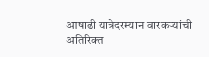आषाढी यात्रेदरम्यान वारकऱ्यांची अतिरिक्त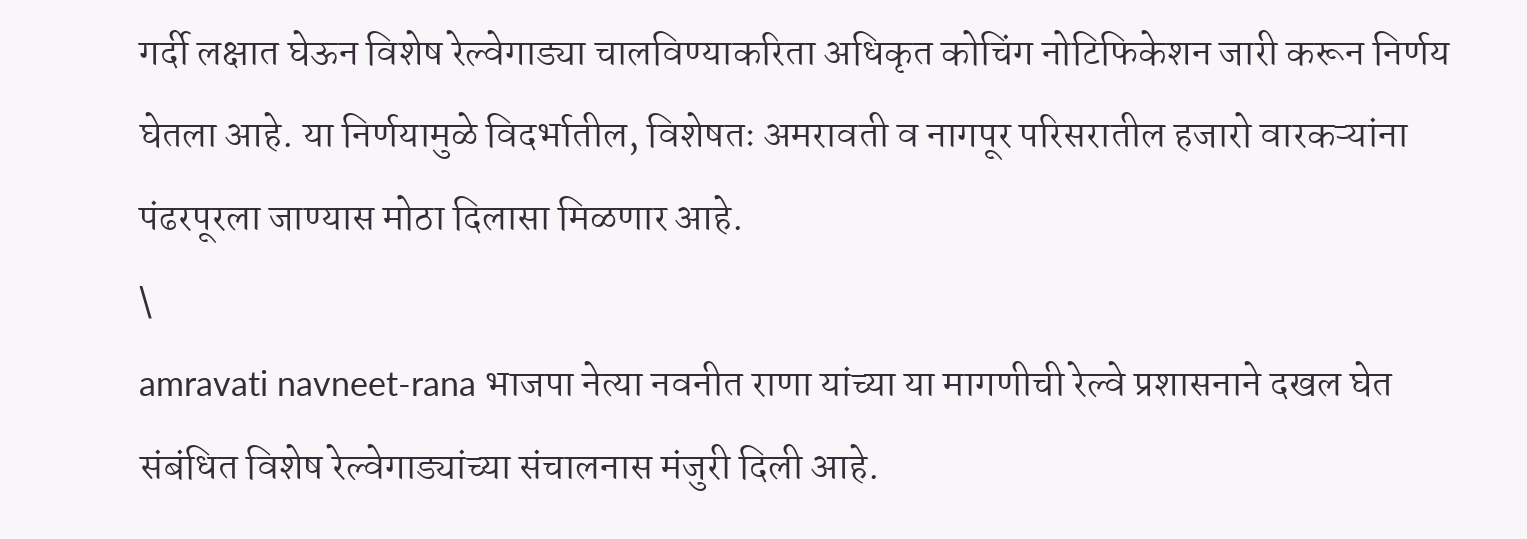गर्दी लक्षात घेऊन विशेष रेल्वेगाड्या चालविण्याकरिता अधिकृत कोचिंग नोटिफिकेशन जारी करून निर्णय घेतला आहे. या निर्णयामुळे विदर्भातील, विशेषतः अमरावती व नागपूर परिसरातील हजारो वारकऱ्यांना पंढरपूरला जाण्यास मोठा दिलासा मिळणार आहे.
\
amravati navneet-rana भाजपा नेत्या नवनीत राणा यांच्या या मागणीची रेल्वे प्रशासनाने दखल घेत संबंधित विशेष रेल्वेगाड्यांच्या संचालनास मंजुरी दिली आहे.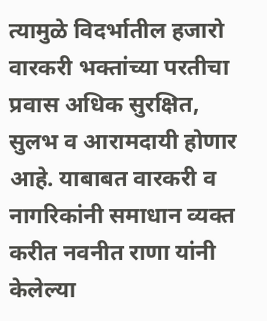त्यामुळे विदर्भातील हजारो वारकरी भक्तांच्या परतीचा प्रवास अधिक सुरक्षित, सुलभ व आरामदायी होणार आहे. याबाबत वारकरी व नागरिकांनी समाधान व्यक्त करीत नवनीत राणा यांनी केलेल्या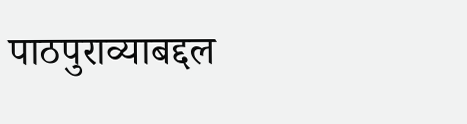पाठपुराव्याबद्दल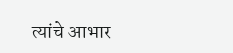त्यांचे आभार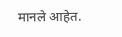मानले आहेत.